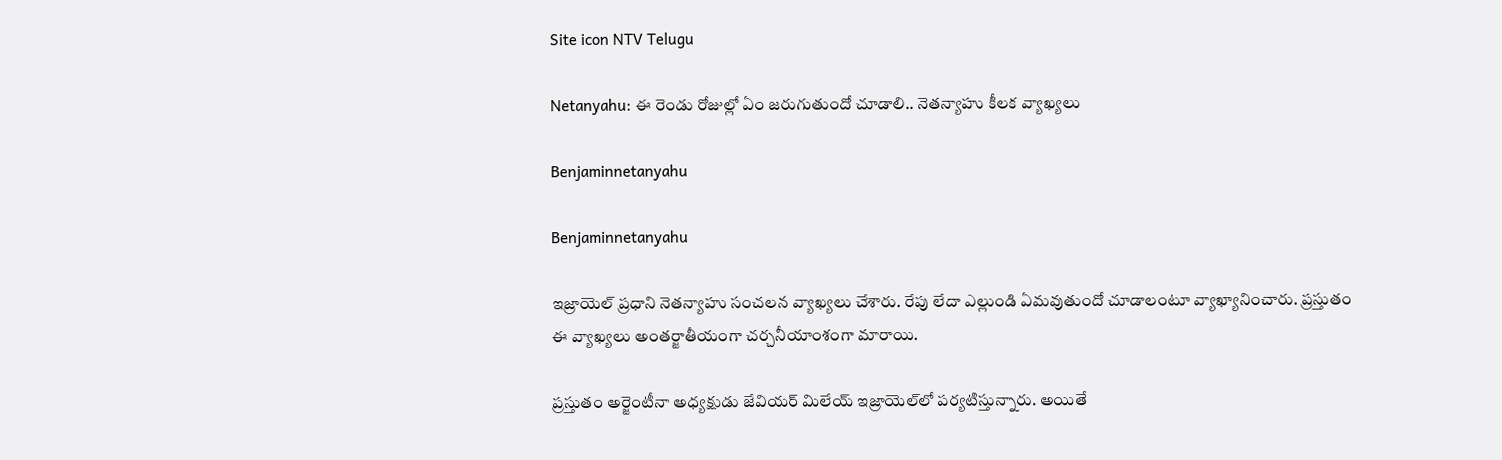Site icon NTV Telugu

Netanyahu: ఈ రెండు రోజుల్లో ఏం జరుగుతుందో చూడాలి.. నెతన్యాహు కీలక వ్యాఖ్యలు

Benjaminnetanyahu

Benjaminnetanyahu

ఇజ్రాయెల్ ప్రధాని నెతన్యాహు సంచలన వ్యాఖ్యలు చేశారు. రేపు లేదా ఎల్లుండి ఏమవుతుందో చూడాలంటూ వ్యాఖ్యానించారు. ప్రస్తుతం ఈ వ్యాఖ్యలు అంతర్జాతీయంగా చర్చనీయాంశంగా మారాయి.

ప్రస్తుతం అర్జెంటీనా అధ్యక్షుడు జేవియర్ మిలేయ్ ఇజ్రాయెల్‌లో పర్యటిస్తున్నారు. అయితే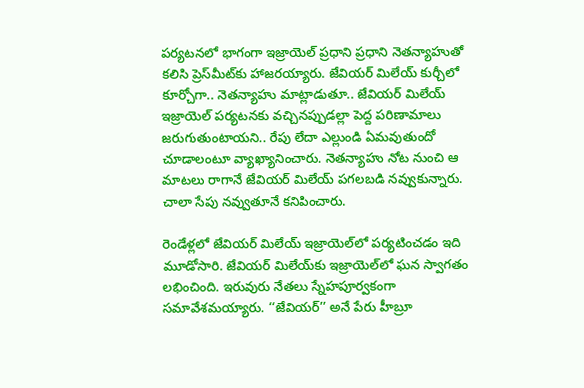పర్యటనలో భాగంగా ఇజ్రాయెల్ ప్రధాని ప్రధాని నెతన్యాహుతో కలిసి ప్రెస్‌మీట్‌కు హాజరయ్యారు. జేవియర్ మిలేయ్ కుర్చీలో కూర్చోగా.. నెతన్యాహు మాట్లాడుతూ.. జేవియర్ మిలేయ్ ఇజ్రాయెల్ పర్యటనకు వచ్చినప్పుడల్లా పెద్ద పరిణామాలు జరుగుతుంటాయని.. రేపు లేదా ఎల్లుండి ఏమవుతుందో చూడాలంటూ వ్యాఖ్యానించారు. నెతన్యాహు నోట నుంచి ఆ మాటలు రాగానే జేవియర్ మిలేయ్ పగలబడి నవ్వుకున్నారు. చాలా సేపు నవ్వుతూనే కనిపించారు.

రెండేళ్లలో జేవియర్ మిలేయ్ ఇజ్రాయెల్‌లో పర్యటించడం ఇది మూడోసారి. జేవియర్ మిలేయ్‌కు ఇజ్రాయెల్‌లో ఘన స్వాగతం లభించింది. ఇరువురు నేతలు స్నేహపూర్వకంగా సమావేశమయ్యారు. ‘‘జేవియర్’’ అనే పేరు హీబ్రూ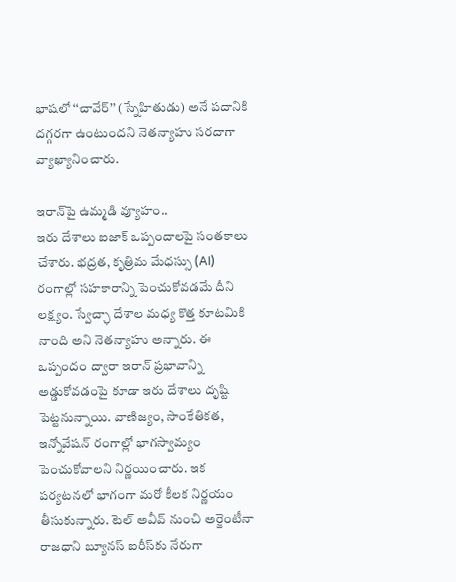భాషలో ‘‘చావేర్’’ (స్నేహితుడు) అనే పదానికి దగ్గరగా ఉంటుందని నెతన్యాహు సరదాగా వ్యాఖ్యానించారు.

ఇరాన్‌పై ఉమ్మడి వ్యూహం..
ఇరు దేశాలు ఐజాక్ ఒప్పందాలపై సంతకాలు చేశారు. భద్రత, కృత్రిమ మేధస్సు (AI) రంగాల్లో సహకారాన్ని పెంచుకోవడమే దీని లక్ష్యం. స్వేచ్ఛా దేశాల మధ్య కొత్త కూటమికి నాంది అని నెతన్యాహు అన్నారు. ఈ ఒప్పందం ద్వారా ఇరాన్ ప్రభావాన్ని అడ్డుకోవడంపై కూడా ఇరు దేశాలు దృష్టి పెట్టనున్నాయి. వాణిజ్యం, సాంకేతికత, ఇన్నోవేషన్ రంగాల్లో భాగస్వామ్యం పెంచుకోవాలని నిర్ణయించారు. ఇక పర్యటనలో భాగంగా మరో కీలక నిర్ణయం తీసుకున్నారు. టెల్ అవీవ్ నుంచి అర్జెంటీనా రాజధాని బ్యూనస్ ఐరీస్‌కు నేరుగా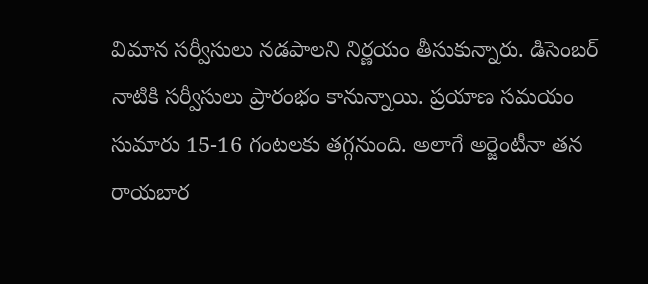విమాన సర్వీసులు నడపాలని నిర్ణయం తీసుకున్నారు. డిసెంబర్ నాటికి సర్వీసులు ప్రారంభం కానున్నాయి. ప్రయాణ సమయం సుమారు 15-16 గంటలకు తగ్గనుంది. అలాగే అర్జెంటీనా తన రాయబార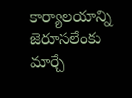కార్యాలయాన్ని జెరూసలేంకు మార్చే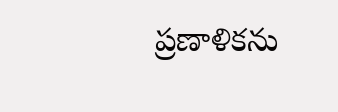ప్రణాళికను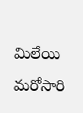మిలేయి మరోసారి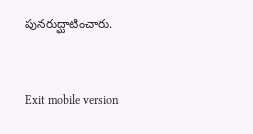పునరుద్ఘాటించారు.



Exit mobile version